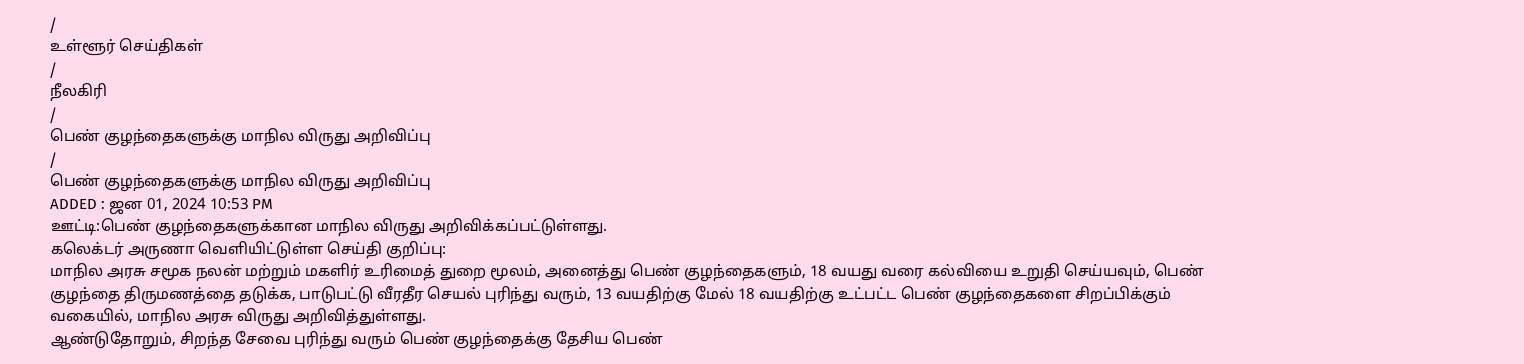/
உள்ளூர் செய்திகள்
/
நீலகிரி
/
பெண் குழந்தைகளுக்கு மாநில விருது அறிவிப்பு
/
பெண் குழந்தைகளுக்கு மாநில விருது அறிவிப்பு
ADDED : ஜன 01, 2024 10:53 PM
ஊட்டி:பெண் குழந்தைகளுக்கான மாநில விருது அறிவிக்கப்பட்டுள்ளது.
கலெக்டர் அருணா வெளியிட்டுள்ள செய்தி குறிப்பு:
மாநில அரசு சமூக நலன் மற்றும் மகளிர் உரிமைத் துறை மூலம், அனைத்து பெண் குழந்தைகளும், 18 வயது வரை கல்வியை உறுதி செய்யவும், பெண் குழந்தை திருமணத்தை தடுக்க, பாடுபட்டு வீரதீர செயல் புரிந்து வரும், 13 வயதிற்கு மேல் 18 வயதிற்கு உட்பட்ட பெண் குழந்தைகளை சிறப்பிக்கும் வகையில், மாநில அரசு விருது அறிவித்துள்ளது.
ஆண்டுதோறும், சிறந்த சேவை புரிந்து வரும் பெண் குழந்தைக்கு தேசிய பெண்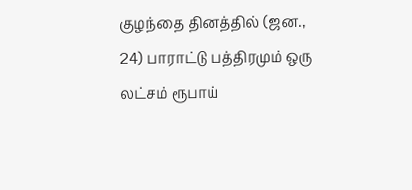குழந்தை தினத்தில் (ஜன., 24) பாராட்டு பத்திரமும் ஒரு லட்சம் ரூபாய்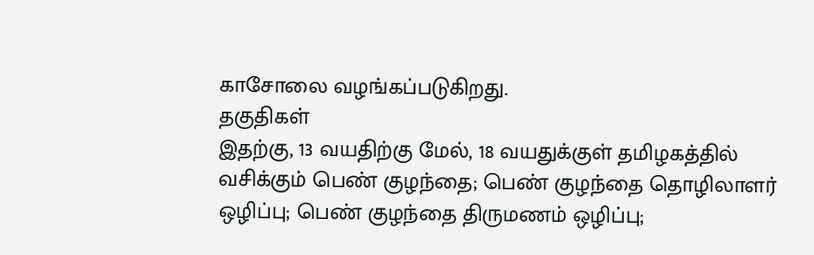காசோலை வழங்கப்படுகிறது.
தகுதிகள்
இதற்கு, 13 வயதிற்கு மேல், 18 வயதுக்குள் தமிழகத்தில் வசிக்கும் பெண் குழந்தை; பெண் குழந்தை தொழிலாளர் ஒழிப்பு; பெண் குழந்தை திருமணம் ஒழிப்பு;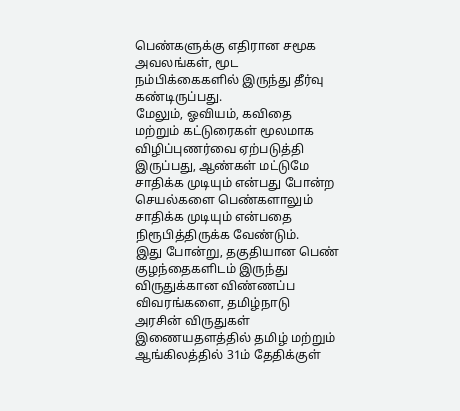பெண்களுக்கு எதிரான சமூக அவலங்கள், மூட நம்பிக்கைகளில் இருந்து தீர்வு கண்டிருப்பது.
மேலும், ஓவியம், கவிதை மற்றும் கட்டுரைகள் மூலமாக விழிப்புணர்வை ஏற்படுத்தி இருப்பது, ஆண்கள் மட்டுமே சாதிக்க முடியும் என்பது போன்ற செயல்களை பெண்களாலும் சாதிக்க முடியும் என்பதை நிரூபித்திருக்க வேண்டும்.
இது போன்று, தகுதியான பெண் குழந்தைகளிடம் இருந்து விருதுக்கான விண்ணப்ப விவரங்களை, தமிழ்நாடு அரசின் விருதுகள் இணையதளத்தில் தமிழ் மற்றும் ஆங்கிலத்தில் 31ம் தேதிக்குள்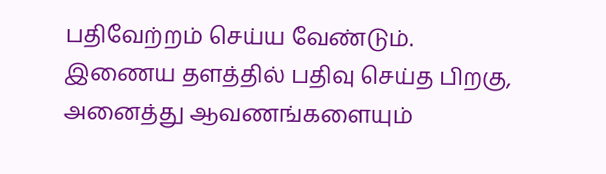பதிவேற்றம் செய்ய வேண்டும்.
இணைய தளத்தில் பதிவு செய்த பிறகு, அனைத்து ஆவணங்களையும்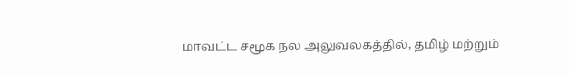மாவட்ட சமூக நல அலுவலகத்தில், தமிழ் மற்றும்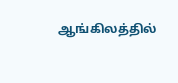ஆங்கிலத்தில்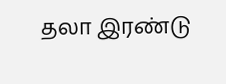தலா இரண்டு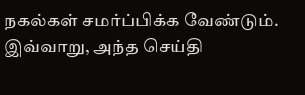நகல்கள் சமர்ப்பிக்க வேண்டும். இவ்வாறு, அந்த செய்தி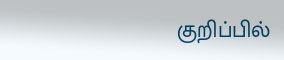குறிப்பில்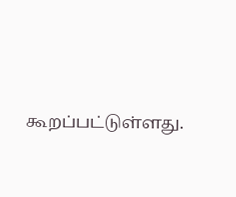கூறப்பட்டுள்ளது.